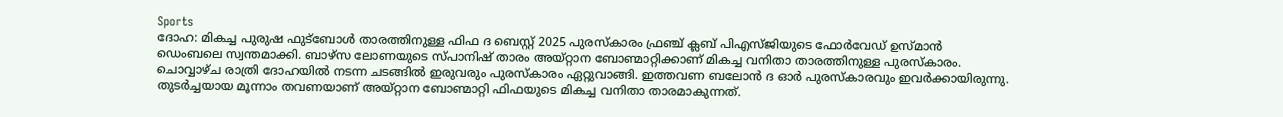Sports
ദോഹ: മികച്ച പുരുഷ ഫുട്ബോൾ താരത്തിനുള്ള ഫിഫ ദ ബെസ്റ്റ് 2025 പുരസ്കാരം ഫ്രഞ്ച് ക്ലബ് പിഎസ്ജിയുടെ ഫോർവേഡ് ഉസ്മാൻ ഡെംബലെ സ്വന്തമാക്കി. ബാഴ്സ ലോണയുടെ സ്പാനിഷ് താരം അയ്റ്റാന ബോണ്മാറ്റിക്കാണ് മികച്ച വനിതാ താരത്തിനുള്ള പുരസ്കാരം.
ചൊവ്വാഴ്ച രാത്രി ദോഹയിൽ നടന്ന ചടങ്ങിൽ ഇരുവരും പുരസ്കാരം ഏറ്റുവാങ്ങി. ഇത്തവണ ബലോൻ ദ ഓർ പുരസ്കാരവും ഇവർക്കായിരുന്നു. തുടർച്ചയായ മൂന്നാം തവണയാണ് അയ്റ്റാന ബോണ്മാറ്റി ഫിഫയുടെ മികച്ച വനിതാ താരമാകുന്നത്.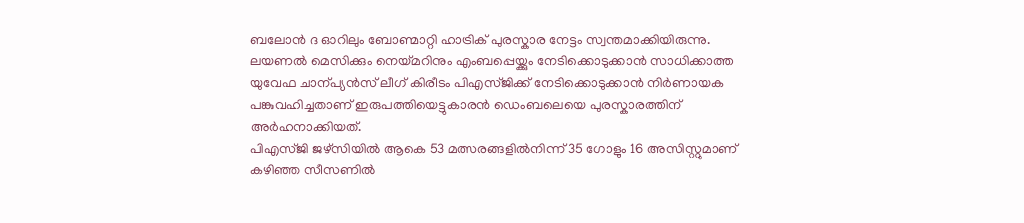ബലോൻ ദ ഓറിലും ബോണ്മാറ്റി ഹാട്രിക് പുരസ്കാര നേട്ടം സ്വന്തമാക്കിയിരുന്നു.
ലയണൽ മെസിക്കും നെയ്മറിനും എംബപ്പെയ്ക്കും നേടിക്കൊടുക്കാൻ സാധിക്കാത്ത യുവേഫ ചാന്പ്യൻസ് ലീഗ് കിരീടം പിഎസ്ജിക്ക് നേടിക്കൊടുക്കാൻ നിർണായക പങ്കുവഹിച്ചതാണ് ഇരുപത്തിയെട്ടുകാരൻ ഡെംബലെയെ പുരസ്കാരത്തിന് അർഹനാക്കിയത്.
പിഎസ്ജി ജഴ്സിയിൽ ആകെ 53 മത്സരങ്ങളിൽനിന്ന് 35 ഗോളും 16 അസിസ്റ്റുമാണ് കഴിഞ്ഞ സീസണിൽ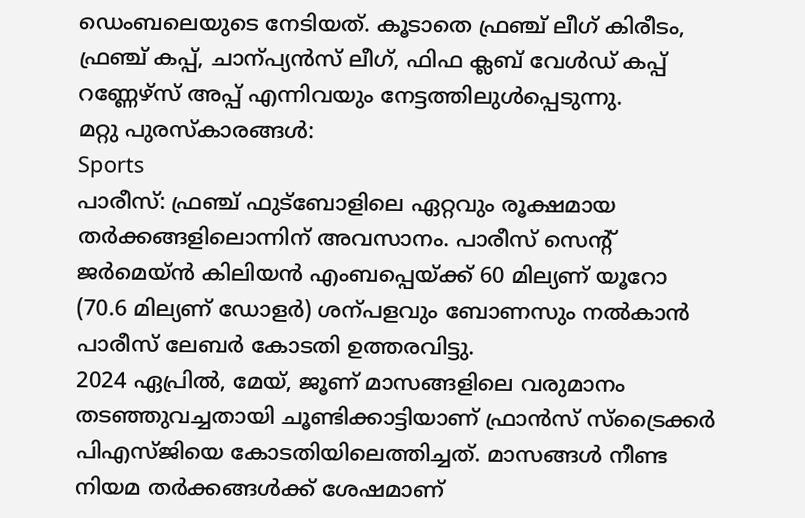ഡെംബലെയുടെ നേടിയത്. കൂടാതെ ഫ്രഞ്ച് ലീഗ് കിരീടം, ഫ്രഞ്ച് കപ്പ്, ചാന്പ്യൻസ് ലീഗ്, ഫിഫ ക്ലബ് വേൾഡ് കപ്പ് റണ്ണേഴ്സ് അപ്പ് എന്നിവയും നേട്ടത്തിലുൾപ്പെടുന്നു.
മറ്റു പുരസ്കാരങ്ങൾ:
Sports
പാരീസ്: ഫ്രഞ്ച് ഫുട്ബോളിലെ ഏറ്റവും രൂക്ഷമായ തർക്കങ്ങളിലൊന്നിന് അവസാനം. പാരീസ് സെന്റ് ജർമെയ്ൻ കിലിയൻ എംബപ്പെയ്ക്ക് 60 മില്യണ് യൂറോ (70.6 മില്യണ് ഡോളർ) ശന്പളവും ബോണസും നൽകാൻ പാരീസ് ലേബർ കോടതി ഉത്തരവിട്ടു.
2024 ഏപ്രിൽ, മേയ്, ജൂണ് മാസങ്ങളിലെ വരുമാനം തടഞ്ഞുവച്ചതായി ചൂണ്ടിക്കാട്ടിയാണ് ഫ്രാൻസ് സ്ട്രൈക്കർ പിഎസ്ജിയെ കോടതിയിലെത്തിച്ചത്. മാസങ്ങൾ നീണ്ട നിയമ തർക്കങ്ങൾക്ക് ശേഷമാണ്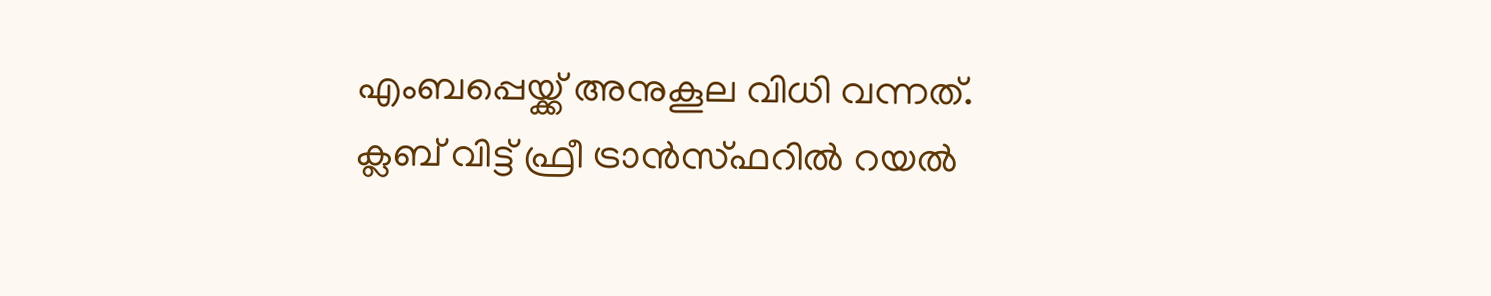എംബപ്പെയ്ക്ക് അനുകൂല വിധി വന്നത്.
ക്ലബ് വിട്ട് ഫ്രീ ട്രാൻസ്ഫറിൽ റയൽ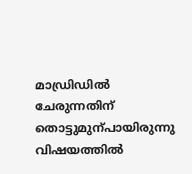മാഡ്രിഡിൽ ചേരുന്നതിന് തൊട്ടുമുന്പായിരുന്നു വിഷയത്തിൽ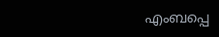എംബപ്പെ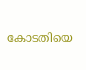കോടതിയെ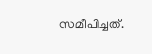സമീപിച്ചത്.